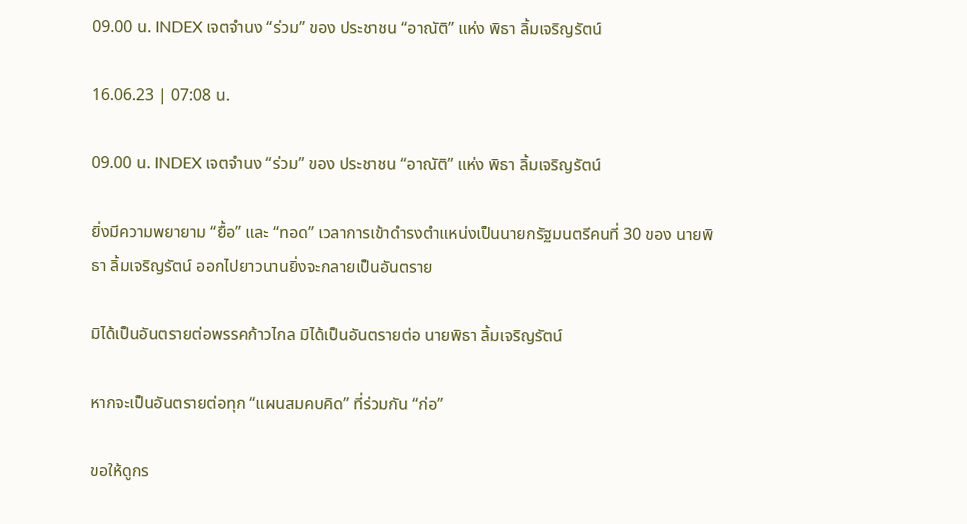09.00 น. INDEX เจตจำนง “ร่วม” ของ ประชาชน “อาณัติ” แห่ง พิธา ลิ้มเจริญรัตน์

16.06.23 | 07:08 น.

09.00 น. INDEX เจตจำนง “ร่วม” ของ ประชาชน “อาณัติ” แห่ง พิธา ลิ้มเจริญรัตน์

ยิ่งมีความพยายาม “ยื้อ” และ “ทอด” เวลาการเข้าดำรงตำแหน่งเป็นนายกรัฐมนตรีคนที่ 30 ของ นายพิธา ลิ้มเจริญรัตน์ ออกไปยาวนานยิ่งจะกลายเป็นอันตราย

มิได้เป็นอันตรายต่อพรรคก้าวไกล มิได้เป็นอันตรายต่อ นายพิธา ลิ้มเจริญรัตน์

หากจะเป็นอันตรายต่อทุก “แผนสมคบคิด” ที่ร่วมกัน “ก่อ”

ขอให้ดูกร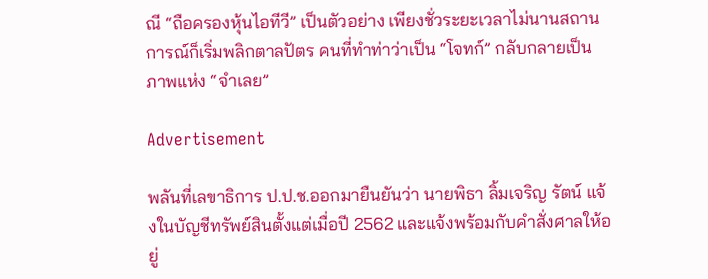ณี “ถือครองหุ้นไอทีวี” เป็นตัวอย่าง เพียงชั่วระยะเวลาไม่นานสถานการณ์ก็เริ่มพลิกตาลปัตร คนที่ทำท่าว่าเป็น “โจทก์” กลับกลายเป็นภาพแห่ง “จำเลย”

Advertisement

พลันที่เลขาธิการ ป.ป.ช.ออกมายืนยันว่า นายพิธา ลิ้มเจริญ รัตน์ แจ้งในบัญชีทรัพย์สินตั้งแต่เมื่อปี 2562 และแจ้งพร้อมกับคำสั่งศาลให้อยู่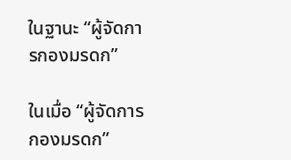ในฐานะ “ผู้จัดการกองมรดก”

ในเมื่อ “ผู้จัดการกองมรดก”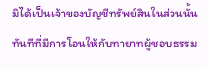มิได้เป็นเจ้าของบัญชีทรัพย์สินในส่วนนั้น ทันทีที่มีการโอนให้กับทายาทผู้ชอบธรรม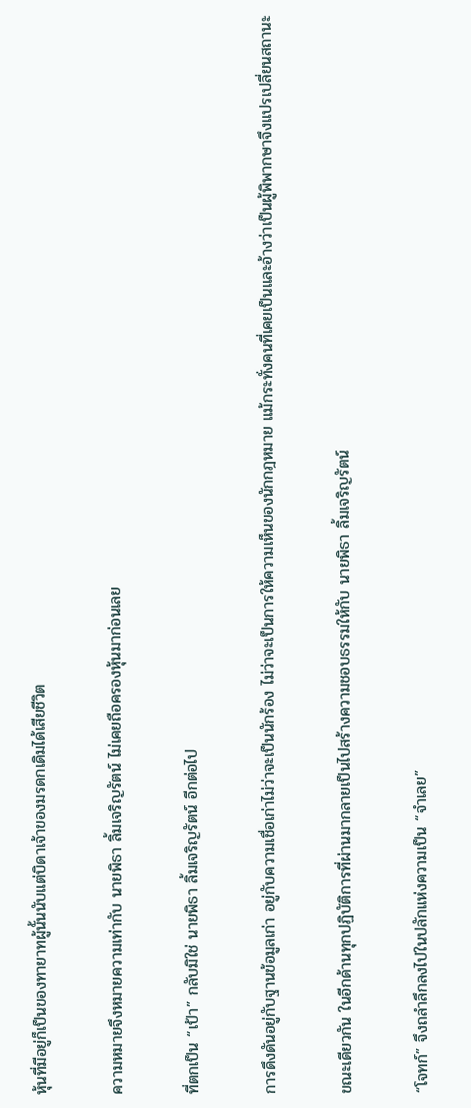หุ้นที่มีอยู่ก็เป็นของทายาทผู้นั้นนับแต่บิดาเจ้าของมรดกเดิมได้เสียชีวิต

ความหมายจึงหมายความเท่ากับ นายพิธา ลิ้มเจริญรัตน์ ไม่เคยถือครองหุ้นมาก่อนเลย

ที่ตกเป็น “เป้า” กลับมิใช่ นายพิธา ลิ้มเจริญรัตน์ อีกต่อไป

การดึงดันอยู่กับฐานข้อมูลเก่า อยู่กับความเชื่อเก่าไม่ว่าจะเป็นนักร้อง ไม่ว่าจะเป็นการให้ความเห็นของนักกฎหมาย แม้กระทั่งคนที่เคยเป็นและอ้างว่าเป็นผู้พิพากษาจึงแปรเปลี่ยนสถานะ

ขณะเดียวกัน ในอีกด้านทุกปฏิบัติการที่ผ่านมากลายเป็นไปสร้างความชอบธรรมให้กับ นายพิธา ลิ้มเจริญรัตน์

“โจทก์” จึงถลำลึกลงไปในปลักแห่งความเป็น “จำเลย”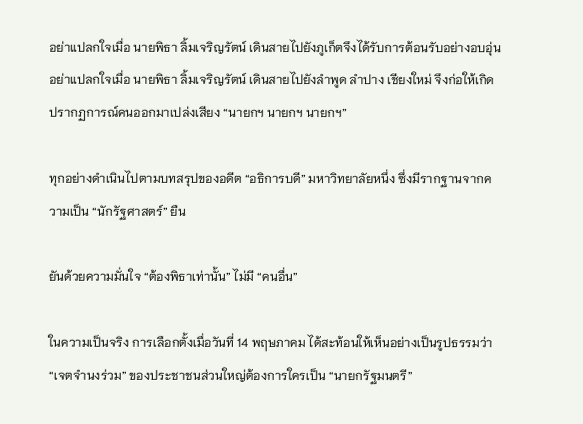อย่าแปลกใจเมื่อ นายพิธา ลิ้มเจริญรัตน์ เดินสายไปยังภูเก็ตจึงได้รับการต้อนรับอย่างอบอุ่น อย่าแปลกใจเมื่อ นายพิธา ลิ้มเจริญรัตน์ เดินสายไปยังลำพูด ลำปาง เชียงใหม่ จึงก่อให้เกิดปรากฏการณ์คนออกมาเปล่งเสียง “นายกฯ นายกฯ นายกฯ”

ทุกอย่างดำเนินไปตามบทสรุปของอดีต “อธิการบดี” มหาวิทยาลัยหนึ่ง ซึ่งมีรากฐานจากความเป็น “นักรัฐศาสตร์” ยืน

ยันด้วยความมั่นใจ “ต้องพิธาเท่านั้น” ไม่มี “คนอื่น”

ในความเป็นจริง การเลือกตั้งเมื่อวันที่ 14 พฤษภาคม ได้สะท้อนให้เห็นอย่างเป็นรูปธรรมว่า “เจตจำนงร่วม” ของประชาชนส่วนใหญ่ต้องการใครเป็น “นายกรัฐมนตรี”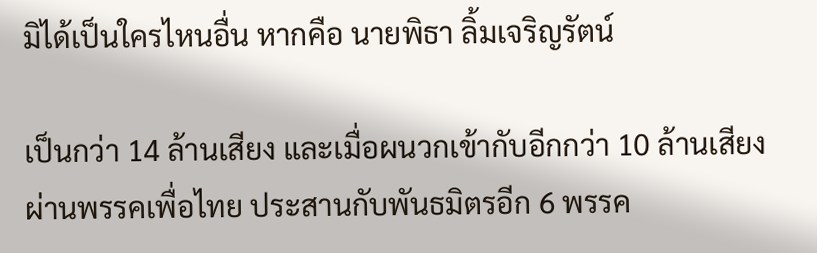มิได้เป็นใครไหนอื่น หากคือ นายพิธา ลิ้มเจริญรัตน์

เป็นกว่า 14 ล้านเสียง และเมื่อผนวกเข้ากับอีกกว่า 10 ล้านเสียงผ่านพรรคเพื่อไทย ประสานกับพันธมิตรอีก 6 พรรค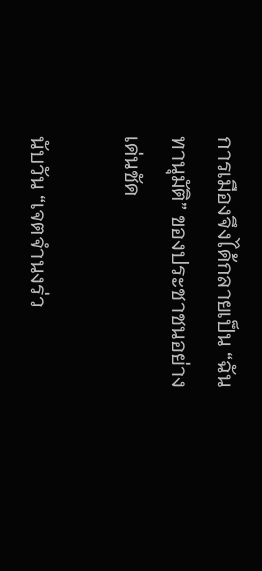การเมืองจึงได้กลายเป็น “ฉันทานุมัติ” ของประชาชนอย่างเด่นชัด

นับวัน “เจตจำนงร่ว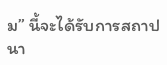ม” นี้จะได้รับการสถาปนา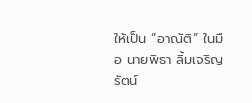ให้เป็น “อาณัติ” ในมือ นายพิธา ลิ้มเจริญรัตน์